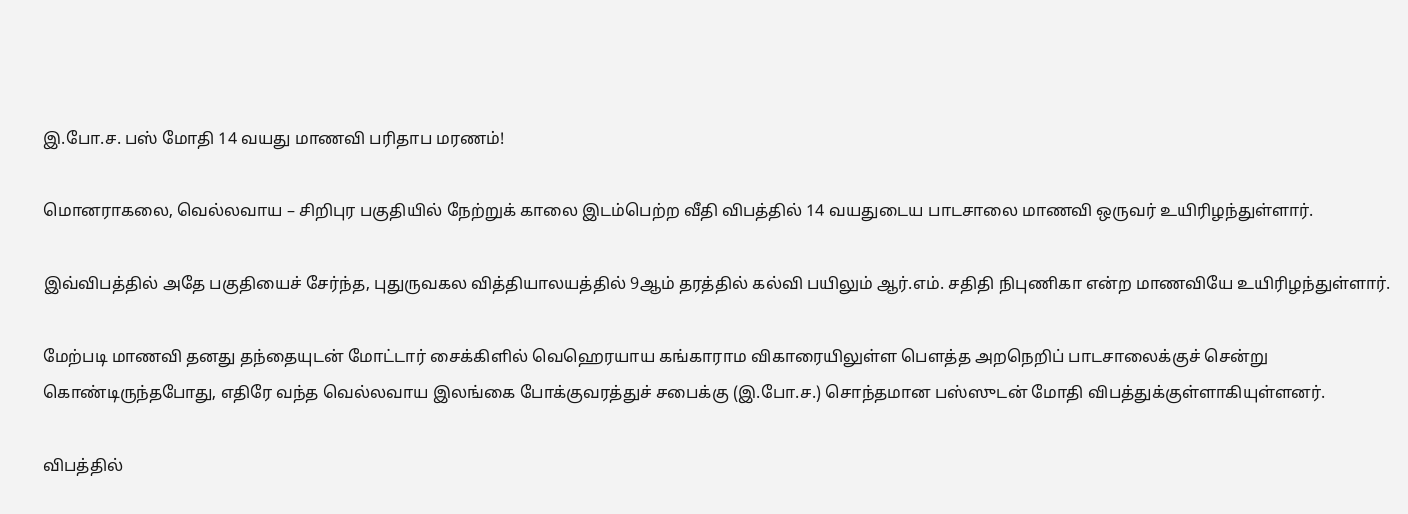இ.போ.ச. பஸ் மோதி 14 வயது மாணவி பரிதாப மரணம்!

மொனராகலை, வெல்லவாய – சிறிபுர பகுதியில் நேற்றுக் காலை இடம்பெற்ற வீதி விபத்தில் 14 வயதுடைய பாடசாலை மாணவி ஒருவர் உயிரிழந்துள்ளார்.

இவ்விபத்தில் அதே பகுதியைச் சேர்ந்த, புதுருவகல வித்தியாலயத்தில் 9ஆம் தரத்தில் கல்வி பயிலும் ஆர்.எம். சதிதி நிபுணிகா என்ற மாணவியே உயிரிழந்துள்ளார்.

மேற்படி மாணவி தனது தந்தையுடன் மோட்டார் சைக்கிளில் வெஹெரயாய கங்காராம விகாரையிலுள்ள பௌத்த அறநெறிப் பாடசாலைக்குச் சென்று கொண்டிருந்தபோது, எதிரே வந்த வெல்லவாய இலங்கை போக்குவரத்துச் சபைக்கு (இ.போ.ச.) சொந்தமான பஸ்ஸுடன் மோதி விபத்துக்குள்ளாகியுள்ளனர்.

விபத்தில்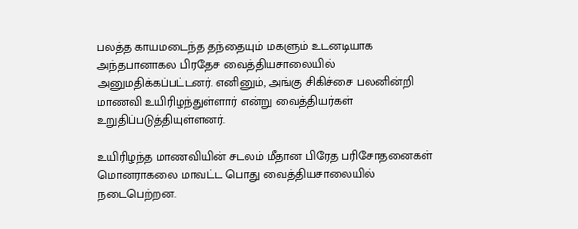பலத்த காயமடைந்த தந்தையும் மகளும் உடனடியாக அந்தபானாகல பிரதேச வைத்தியசாலையில் அனுமதிக்கப்பட்டனர். எனினும், அங்கு சிகிச்சை பலனின்றி மாணவி உயிரிழந்துள்ளார் என்று வைத்தியர்கள் உறுதிப்படுத்தியுள்ளனர்.

உயிரிழந்த மாணவியின் சடலம் மீதான பிரேத பரிசோதனைகள் மொனராகலை மாவட்ட பொது வைத்தியசாலையில் நடைபெற்றன.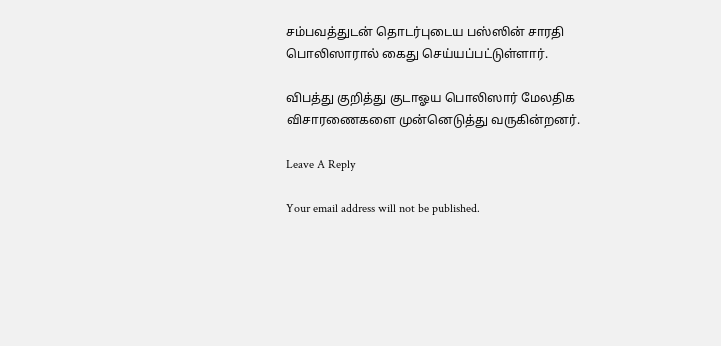சம்பவத்துடன் தொடர்புடைய பஸ்ஸின் சாரதி பொலிஸாரால் கைது செய்யப்பட்டுள்ளார்.

விபத்து குறித்து குடாஓய பொலிஸார் மேலதிக விசாரணைகளை முன்னெடுத்து வருகின்றனர்.

Leave A Reply

Your email address will not be published.